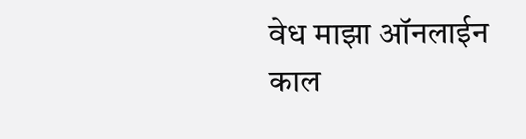वेध माझा ऑनलाईन
काल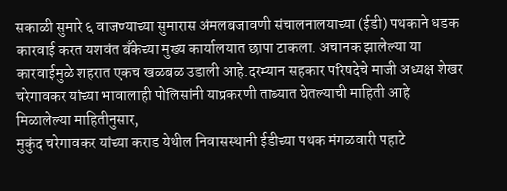सकाळी सुमारे ६ वाजण्याच्या सुमारास अंमलबजावणी संचालनालयाच्या (ईडी) पथकाने धडक कारवाई करत यशवंत बँकेच्या मुख्य कार्यालयात छापा टाकला. अचानक झालेल्या या कारवाईमुळे शहरात एकच खळबळ उडाली आहे.दरम्यान सहकार परिषदेचे माजी अध्यक्ष शेखर चरेगावकर यांच्या भावालाही पोलिसांनी याप्रकरणी ताब्यात घेतल्याची माहिती आहे
मिळालेल्या माहितीनुसार,
मुकुंद चरेगावकर यांच्या कराड येथील निवासस्थानी ईडीच्या पथक मंगळवारी पहाटे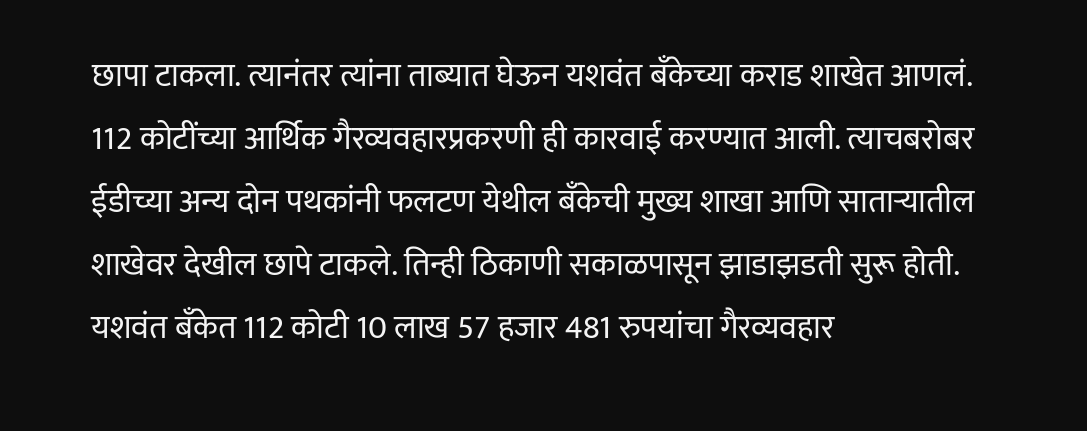छापा टाकला. त्यानंतर त्यांना ताब्यात घेऊन यशवंत बँकेच्या कराड शाखेत आणलं. 112 कोटींच्या आर्थिक गैरव्यवहारप्रकरणी ही कारवाई करण्यात आली. त्याचबरोबर ईडीच्या अन्य दोन पथकांनी फलटण येथील बँकेची मुख्य शाखा आणि साताऱ्यातील शाखेवर देखील छापे टाकले. तिन्ही ठिकाणी सकाळपासून झाडाझडती सुरू होती. यशवंत बँकेत 112 कोटी 10 लाख 57 हजार 481 रुपयांचा गैरव्यवहार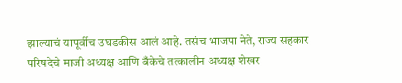झाल्याचं यापूर्वीच उघडकीस आलं आहे. तसंच भाजपा नेते, राज्य सहकार परिषदेचे माजी अध्यक्ष आणि बँकेचे तत्कालीन अध्यक्ष शेखर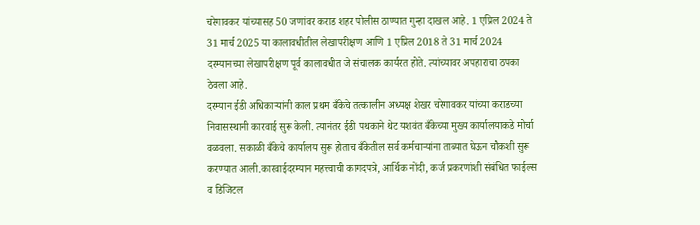चरेगावकर यांच्यासह 50 जणांवर कराड शहर पोलीस ठाण्यात गुन्हा दाखल आहे. 1 एप्रिल 2024 ते 31 मार्च 2025 या कालावधीतील लेखापरीक्षण आणि 1 एप्रिल 2018 ते 31 मार्च 2024 दरम्यानच्या लेखापरीक्षण पूर्व कालावधीत जे संचालक कार्यरत होते. त्यांच्यावर अपहाराचा ठपका ठेवला आहे.
दरम्यान ईडी अधिकाऱ्यांनी काल प्रथम बँकेचे तत्कालीन अध्यक्ष शेखर चरेगावकर यांच्या कराडच्या निवासस्थानी कारवाई सुरू केली. त्यानंतर ईडी पथकाने थेट यशवंत बँकेच्या मुख्य कार्यालयाकडे मोर्चा वळवला. सकाळी बँकेचे कार्यालय सुरू होताच बँकेतील सर्व कर्मचाऱ्यांना ताब्यात घेऊन चौकशी सुरू करण्यात आली.कारवाईदरम्यान महत्त्वाची कागदपत्रे, आर्थिक नोंदी, कर्ज प्रकरणांशी संबंधित फाईल्स व डिजिटल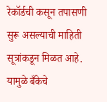रेकॉर्डची कसून तपासणी सुरू असल्याची माहिती सूत्रांकडून मिळत आहे. यामुळे बँकेचे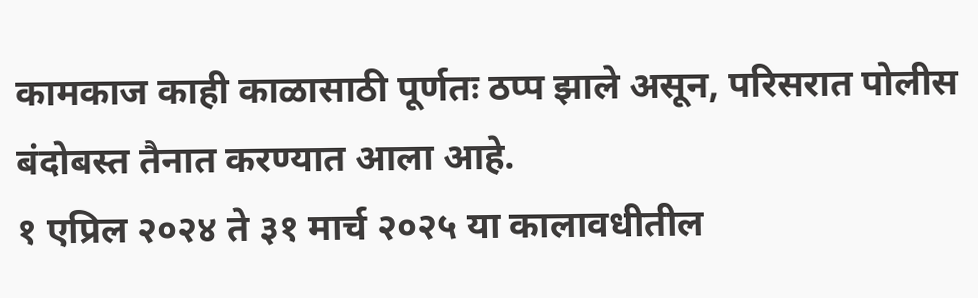कामकाज काही काळासाठी पूर्णतः ठप्प झाले असून, परिसरात पोलीस बंदोबस्त तैनात करण्यात आला आहे.
१ एप्रिल २०२४ ते ३१ मार्च २०२५ या कालावधीतील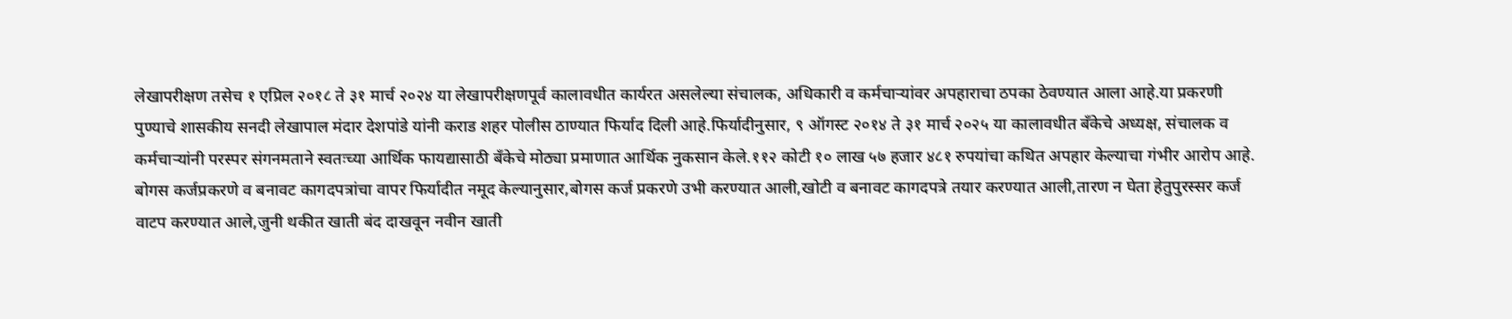लेखापरीक्षण तसेच १ एप्रिल २०१८ ते ३१ मार्च २०२४ या लेखापरीक्षणपूर्व कालावधीत कार्यरत असलेल्या संचालक, अधिकारी व कर्मचाऱ्यांवर अपहाराचा ठपका ठेवण्यात आला आहे.या प्रकरणी पुण्याचे शासकीय सनदी लेखापाल मंदार देशपांडे यांनी कराड शहर पोलीस ठाण्यात फिर्याद दिली आहे.फिर्यादीनुसार, ९ ऑगस्ट २०१४ ते ३१ मार्च २०२५ या कालावधीत बँकेचे अध्यक्ष, संचालक व कर्मचाऱ्यांनी परस्पर संगनमताने स्वतःच्या आर्थिक फायद्यासाठी बँकेचे मोठ्या प्रमाणात आर्थिक नुकसान केले.११२ कोटी १० लाख ५७ हजार ४८१ रुपयांचा कथित अपहार केल्याचा गंभीर आरोप आहे.
बोगस कर्जप्रकरणे व बनावट कागदपत्रांचा वापर फिर्यादीत नमूद केल्यानुसार,बोगस कर्ज प्रकरणे उभी करण्यात आली,खोटी व बनावट कागदपत्रे तयार करण्यात आली,तारण न घेता हेतुपुरस्सर कर्ज वाटप करण्यात आले,जुनी थकीत खाती बंद दाखवून नवीन खाती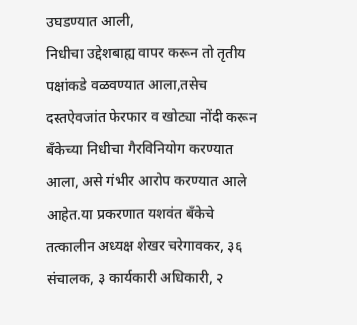उघडण्यात आली,
निधीचा उद्देशबाह्य वापर करून तो तृतीय पक्षांकडे वळवण्यात आला,तसेच दस्तऐवजांत फेरफार व खोट्या नोंदी करून बँकेच्या निधीचा गैरविनियोग करण्यात आला, असे गंभीर आरोप करण्यात आले आहेत.या प्रकरणात यशवंत बँकेचे तत्कालीन अध्यक्ष शेखर चरेगावकर, ३६ संचालक, ३ कार्यकारी अधिकारी, २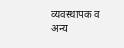व्यवस्थापक व अन्य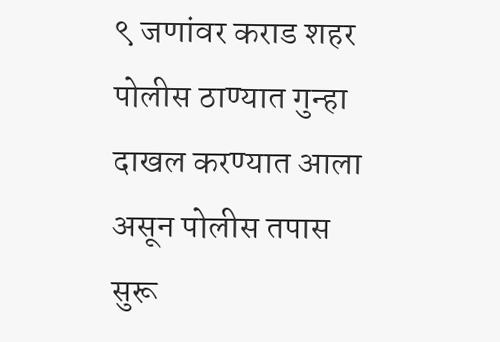९ जणांवर कराड शहर पोलीस ठाण्यात गुन्हा दाखल करण्यात आला असून पोलीस तपास सुरू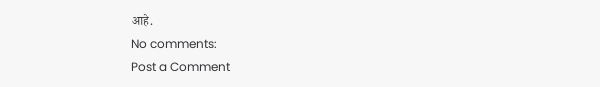आहे.
No comments:
Post a Comment